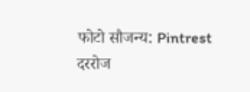फोटो सौजन्य: Pintrest
दररोज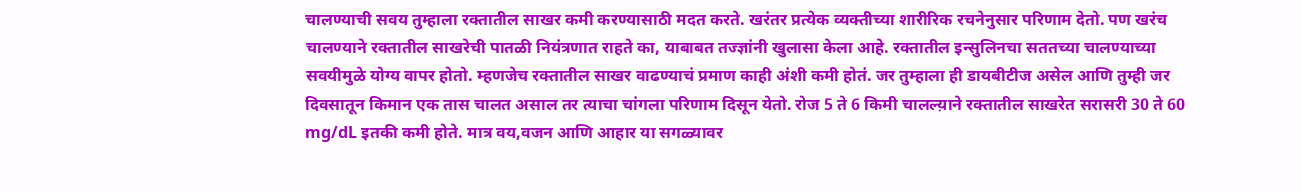चालण्याची सवय तुम्हाला रक्तातील साखर कमी करण्यासाठी मदत करते. खरंतर प्रत्येक व्यक्तीच्या शारीरिक रचनेनुसार परिणाम देतो. पण खरंच चालण्याने रक्तातील साखरेची पातळी नियंत्रणात राहते का, याबाबत तज्ज्ञांनी खुलासा केला आहे. रक्तातील इन्सुलिनचा सततच्या चालण्याच्या सवयीमुळे योग्य वापर होतो. म्हणजेच रक्तातील साखर वाढण्याचं प्रमाण काही अंशी कमी होतं. जर तुम्हाला ही डायबीटीज असेल आणि तुम्ही जर दिवसातून किमान एक तास चालत असाल तर त्याचा चांगला परिणाम दिसून येतो. रोज 5 ते 6 किमी चालल्य़ाने रक्तातील साखरेत सरासरी 30 ते 60 mg/dL इतकी कमी होते. मात्र वय,वजन आणि आहार या सगळ्यावर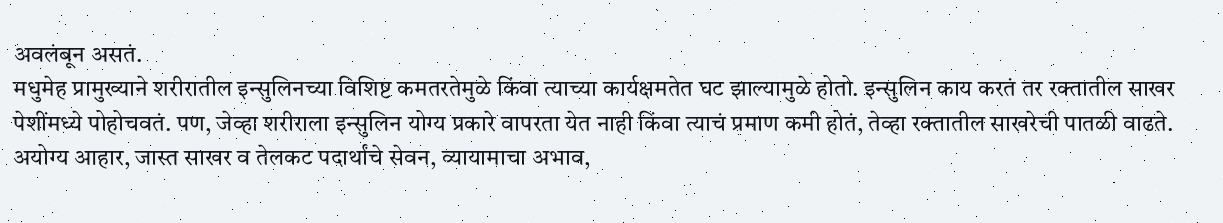अवलंबून असतं.
मधुमेह प्रामुख्याने शरीरातील इन्सुलिनच्या विशिष्ट कमतरतेमुळे किंवा त्याच्या कार्यक्षमतेत घट झाल्यामुळे होतो. इन्सुलिन काय करतं तर रक्तातील साखर पेशींमध्ये पोहोचवतं. पण, जेव्हा शरीराला इन्सुलिन योग्य प्रकारे वापरता येत नाही किंवा त्याचं प्रमाण कमी होतं, तेव्हा रक्तातील साखरेची पातळी वाढते. अयोग्य आहार, जास्त साखर व तेलकट पदार्थांचे सेवन, व्यायामाचा अभाव,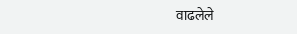वाढलेले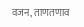वजन, ताणतणाव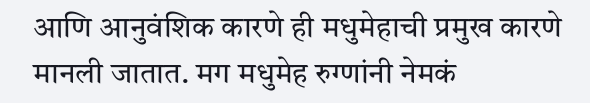आणि आनुवंशिक कारणे ही मधुमेहाची प्रमुख कारणे मानली जातात. मग मधुमेह रुग्णांनी नेमकं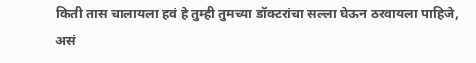किती तास चालायला हवं हे तुम्ही तुमच्या डॉक्टरांचा सल्ला घेऊन ठरवायला पाहिजे, असं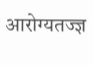आरोग्यतज्ज्ञ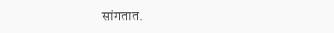सांगतात.